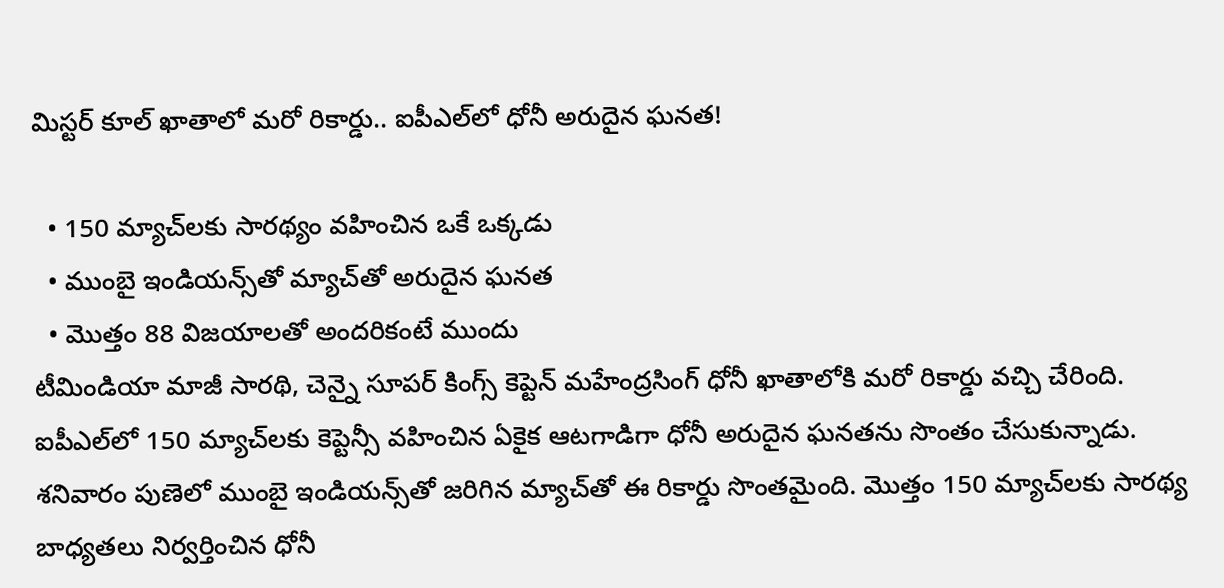మిస్టర్ కూల్ ఖాతాలో మరో రికార్డు.. ఐపీఎల్‌లో ధోనీ అరుదైన ఘనత!

  • 150 మ్యాచ్‌లకు సారథ్యం వహించిన ఒకే ఒక్కడు
  • ముంబై ఇండియన్స్‌తో మ్యాచ్‌తో అరుదైన ఘనత
  • మొత్తం 88 విజయాలతో అందరికంటే ముందు
టీమిండియా మాజీ సారథి, చెన్నై సూపర్ కింగ్స్ కెప్టెన్ మహేంద్రసింగ్ ధోనీ ఖాతాలోకి మరో రికార్డు వచ్చి చేరింది. ఐపీఎల్‌లో 150 మ్యాచ్‌లకు కెప్టెన్సీ వహించిన ఏకైక ఆటగాడిగా ధోనీ అరుదైన ఘనతను సొంతం చేసుకున్నాడు. శనివారం పుణెలో ముంబై ఇండియన్స్‌తో జరిగిన మ్యాచ్‌తో ఈ రికార్డు సొంతమైంది. మొత్తం 150 మ్యాచ్‌లకు సారథ్య బాధ్యతలు నిర్వర్తించిన ధోనీ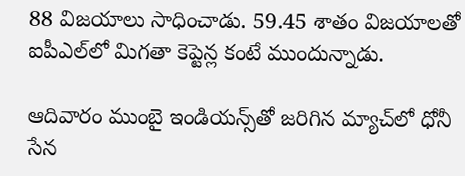88 విజయాలు సాధించాడు. 59.45 శాతం విజయాలతో ఐపీఎల్‌లో మిగతా కెప్టెన్ల కంటే ముందున్నాడు.

ఆదివారం ముంబై ఇండియన్స్‌తో జరిగిన మ్యాచ్‌లో ధోనీ సేన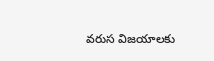వరుస విజయాలకు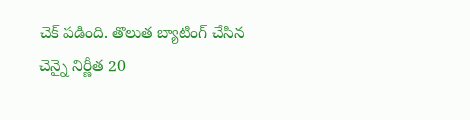చెక్ పడింది. తొలుత బ్యాటింగ్ చేసిన చెన్నై నిర్ణీత 20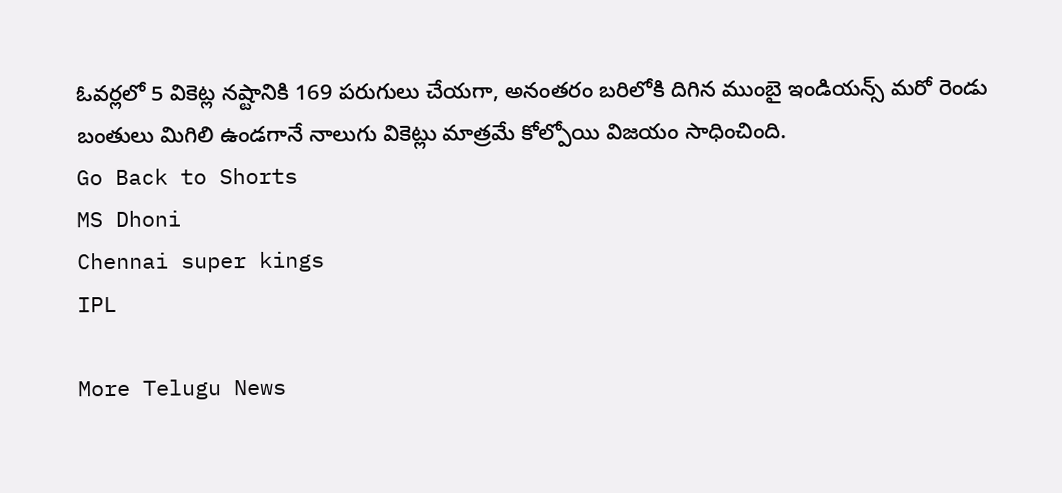ఓవర్లలో 5 వికెట్ల నష్టానికి 169 పరుగులు చేయగా, అనంతరం బరిలోకి దిగిన ముంబై ఇండియన్స్ మరో రెండు బంతులు మిగిలి ఉండగానే నాలుగు వికెట్లు మాత్రమే కోల్పోయి విజయం సాధించింది.
Go Back to Shorts
MS Dhoni
Chennai super kings
IPL

More Telugu News